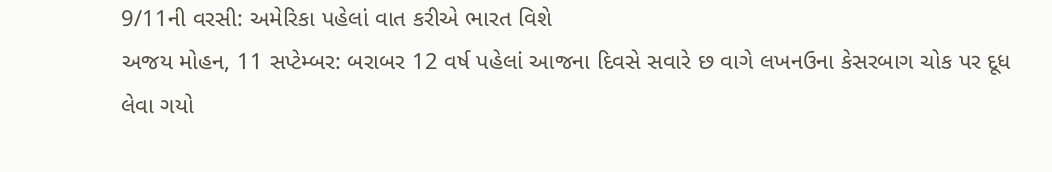9/11ની વરસી: અમેરિકા પહેલાં વાત કરીએ ભારત વિશે
અજય મોહન, 11 સપ્ટેમ્બર: બરાબર 12 વર્ષ પહેલાં આજના દિવસે સવારે છ વાગે લખનઉના કેસરબાગ ચોક પર દૂધ લેવા ગયો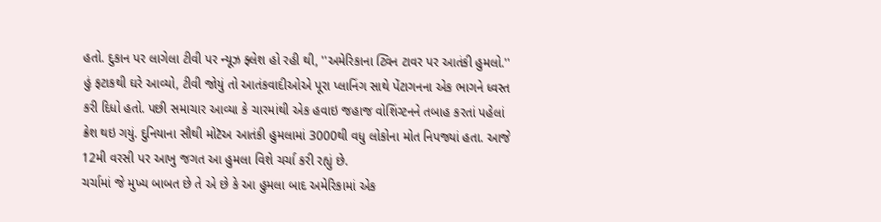હતો. દુકાન પર લાગેલા ટીવી પર ન્યૂઝ ફ્લેશ હો રહી થી, ''અમેરિકાના ટ્વિન ટાવર પર આતંકી હુમલો.'' હું ફટાકથી ઘરે આવ્યો, ટીવી જોયું તો આતંકવાદીઓએ પૂરા પ્લાનિંગ સાથે પેંટાગનના એક ભાગને ધ્વસ્ત કરી દિધો હતો. પછી સમાચાર આવ્યા કે ચારમાંથી એક હવાઇ જહાજ વોશિંગ્ટનને તબાહ કરતાં પહેલાં ક્રેશ થઇ ગયું. દુનિયાના સૌથી મોટૅઅ આતંકી હુમલામાં 3000થી વધુ લોકોના મોત નિપજ્યાં હતા. આજે 12મી વરસી પર આખુ જગત આ હુમલા વિશે ચર્ચા કરી રહ્યું છે.
ચર્ચામાં જે મુખ્ય બાબત છે તે એ છે કે આ હુમલા બાદ અમેરિકામાં એક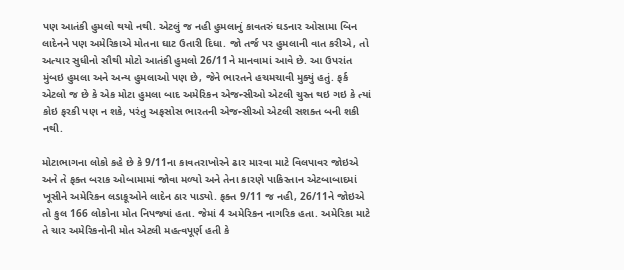પણ આતંકી હુમલો થયો નથી. એટલું જ નહી હુમલાનું કાવતરું ઘડનાર ઓસામા બિન લાદેનને પણ અમેરિકાએ મોતના ઘાટ ઉતારી દિધા. જો તર્જ પર હુમલાની વાત કરીએ, તો અત્યાર સુધીનો સૌથી મોટો આતંકી હુમલો 26/11ને માનવામાં આવે છે. આ ઉપરાંત મુંબઇ હુમલા અને અન્ય હુમલાઓ પણ છે, જેને ભારતને હચમચાવી મુક્યું હતું. ફર્ક એટલો જ છે કે એક મોટા હુમલા બાદ અમેરિકન એજન્સીઓ એટલી ચુસ્ત થઇ ગઇ કે ત્યાં કોઇ ફરકી પણ ન શકે, પરંતુ અફસોસ ભારતની એજન્સીઓ એટલી સશક્ત બની શકી નથી.

મોટાભાગના લોકો કહે છે કે 9/11ના કાવતરાખોરને ઢાર મારવા માટે વિલપાવર જોઇએ અને તે ફક્ત બરાક ઓબામામાં જોવા મળ્યો અને તેના કારણે પાકિસ્તાન એટબાબાદમાં ખૂસીને અમેરિકન લડાકૂઓને લાદેન ઠાર પાડ્યો. ફક્ત 9/11 જ નહી, 26/11ને જોઇએ તો કુલ 166 લોકોના મોત નિપજ્યાં હતા. જેમાં 4 અમેરિકન નાગરિક હતા. અમેરિકા માટે તે ચાર અમેરિકનોની મોત એટલી મહત્વપૂર્ણ હતી કે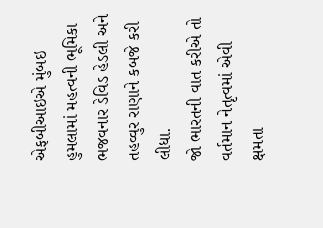એફબીઆઇએ મુંબઇ હુમલામાં મહત્વની ભૂમિકા ભજવનાર ડેવિડ હેડલી અને તહવ્વુર રાણાને કબજે કરી લીધા.
જો ભારતની વાત કરીએ તો વર્તમાન નેતૃત્વમાં એવી ક્ષમતા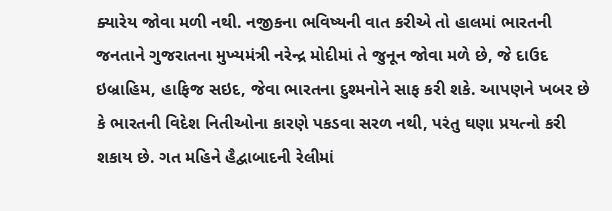ક્યારેય જોવા મળી નથી. નજીકના ભવિષ્યની વાત કરીએ તો હાલમાં ભારતની જનતાને ગુજરાતના મુખ્યમંત્રી નરેન્દ્ર મોદીમાં તે જુનૂન જોવા મળે છે, જે દાઉદ ઇબ્રાહિમ, હાફિજ સઇદ, જેવા ભારતના દુશ્મનોને સાફ કરી શકે. આપણને ખબર છે કે ભારતની વિદેશ નિતીઓના કારણે પકડવા સરળ નથી, પરંતુ ઘણા પ્રયત્નો કરી શકાય છે. ગત મહિને હૈદ્વાબાદની રેલીમાં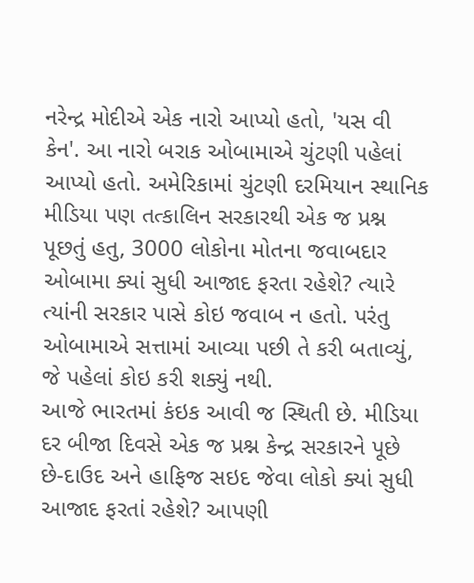નરેન્દ્ર મોદીએ એક નારો આપ્યો હતો, 'યસ વી કેન'. આ નારો બરાક ઓબામાએ ચુંટણી પહેલાં આપ્યો હતો. અમેરિકામાં ચુંટણી દરમિયાન સ્થાનિક મીડિયા પણ તત્કાલિન સરકારથી એક જ પ્રશ્ન પૂછતું હતુ, 3000 લોકોના મોતના જવાબદાર ઓબામા ક્યાં સુધી આજાદ ફરતા રહેશે? ત્યારે ત્યાંની સરકાર પાસે કોઇ જવાબ ન હતો. પરંતુ ઓબામાએ સત્તામાં આવ્યા પછી તે કરી બતાવ્યું, જે પહેલાં કોઇ કરી શક્યું નથી.
આજે ભારતમાં કંઇક આવી જ સ્થિતી છે. મીડિયા દર બીજા દિવસે એક જ પ્રશ્ન કેન્દ્ર સરકારને પૂછે છે-દાઉદ અને હાફિજ સઇદ જેવા લોકો ક્યાં સુધી આજાદ ફરતાં રહેશે? આપણી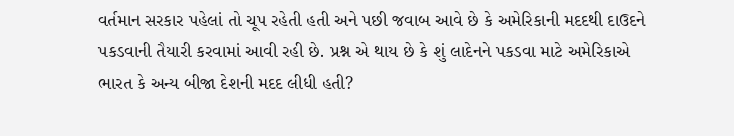વર્તમાન સરકાર પહેલાં તો ચૂપ રહેતી હતી અને પછી જવાબ આવે છે કે અમેરિકાની મદદથી દાઉદને પકડવાની તૈયારી કરવામાં આવી રહી છે. પ્રશ્ન એ થાય છે કે શું લાદેનને પકડવા માટે અમેરિકાએ ભારત કે અન્ય બીજા દેશની મદદ લીધી હતી?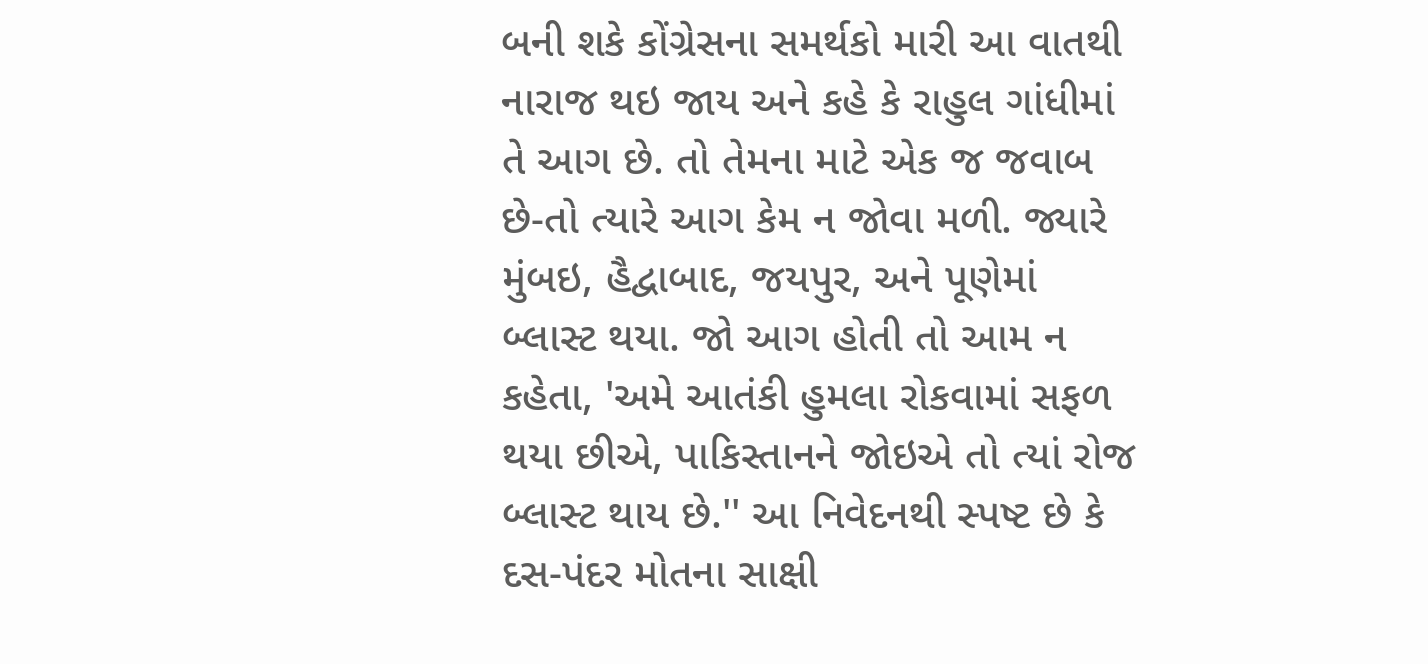બની શકે કોંગ્રેસના સમર્થકો મારી આ વાતથી નારાજ થઇ જાય અને કહે કે રાહુલ ગાંધીમાં તે આગ છે. તો તેમના માટે એક જ જવાબ છે-તો ત્યારે આગ કેમ ન જોવા મળી. જ્યારે મુંબઇ, હૈદ્વાબાદ, જયપુર, અને પૂણેમાં બ્લાસ્ટ થયા. જો આગ હોતી તો આમ ન કહેતા, 'અમે આતંકી હુમલા રોકવામાં સફળ થયા છીએ, પાકિસ્તાનને જોઇએ તો ત્યાં રોજ બ્લાસ્ટ થાય છે.'' આ નિવેદનથી સ્પષ્ટ છે કે દસ-પંદર મોતના સાક્ષી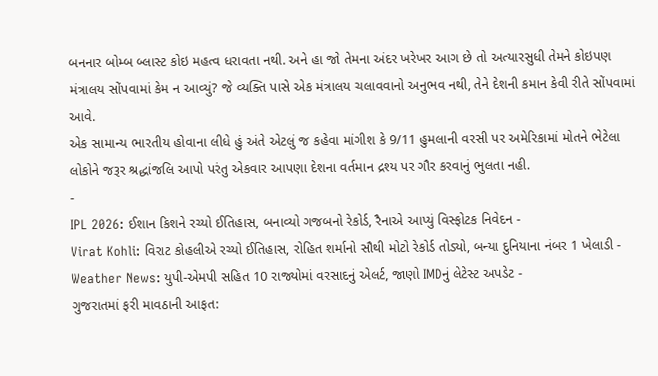બનનાર બોમ્બ બ્લાસ્ટ કોઇ મહત્વ ધરાવતા નથી. અને હા જો તેમના અંદર ખરેખર આગ છે તો અત્યારસુધી તેમને કોઇપણ મંત્રાલય સોંપવામાં કેમ ન આવ્યું? જે વ્યક્તિ પાસે એક મંત્રાલય ચલાવવાનો અનુભવ નથી, તેને દેશની કમાન કેવી રીતે સોંપવામાં આવે.
એક સામાન્ય ભારતીય હોવાના લીધે હું અંતે એટલું જ કહેવા માંગીશ કે 9/11 હુમલાની વરસી પર અમેરિકામાં મોતને ભેટેલા લોકોને જરૂર શ્રદ્ધાંજલિ આપો પરંતુ એકવાર આપણા દેશના વર્તમાન દ્રશ્ય પર ગૌર કરવાનું ભુલતા નહી.
-
IPL 2026: ઈશાન કિશને રચ્યો ઈતિહાસ, બનાવ્યો ગજબનો રેકોર્ડ, રૈનાએ આપ્યું વિસ્ફોટક નિવેદન -
Virat Kohli: વિરાટ કોહલીએ રચ્યો ઈતિહાસ, રોહિત શર્માનો સૌથી મોટો રેકોર્ડ તોડ્યો, બન્યા દુનિયાના નંબર 1 ખેલાડી -
Weather News: યુપી-એમપી સહિત 10 રાજ્યોમાં વરસાદનું એલર્ટ, જાણો IMDનું લેટેસ્ટ અપડેટ -
ગુજરાતમાં ફરી માવઠાની આફત: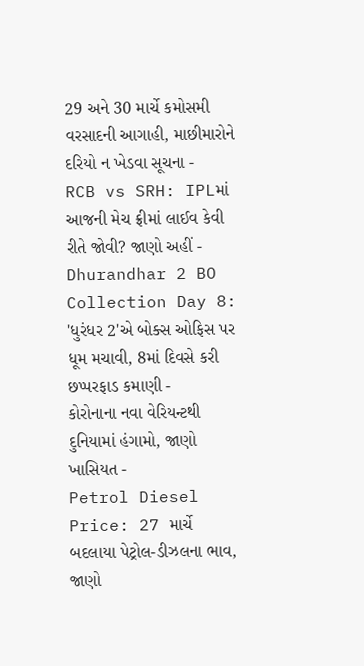29 અને 30 માર્ચે કમોસમી વરસાદની આગાહી, માછીમારોને દરિયો ન ખેડવા સૂચના -
RCB vs SRH: IPLમાં આજની મેચ ફ્રીમાં લાઈવ કેવી રીતે જોવી? જાણો અહીં -
Dhurandhar 2 BO Collection Day 8: 'ધુરંધર 2'એ બોક્સ ઓફિસ પર ધૂમ મચાવી, 8માં દિવસે કરી છપ્પરફાડ કમાણી -
કોરોનાના નવા વેરિયન્ટથી દુનિયામાં હંગામો, જાણો ખાસિયત -
Petrol Diesel Price: 27 માર્ચે બદલાયા પેટ્રોલ-ડીઝલના ભાવ, જાણો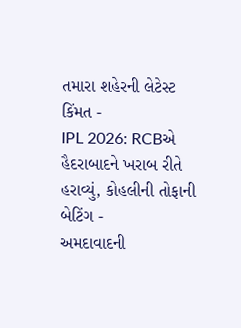તમારા શહેરની લેટેસ્ટ કિંમત -
IPL 2026: RCBએ હૈદરાબાદને ખરાબ રીતે હરાવ્યું, કોહલીની તોફાની બેટિંગ -
અમદાવાદની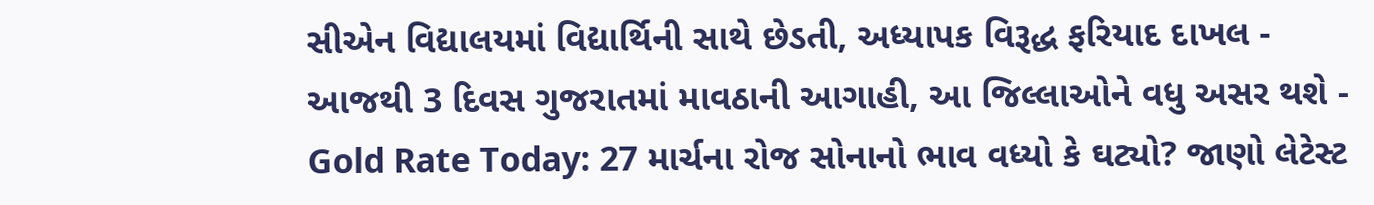સીએન વિદ્યાલયમાં વિદ્યાર્થિની સાથે છેડતી, અધ્યાપક વિરૂદ્ધ ફરિયાદ દાખલ -
આજથી 3 દિવસ ગુજરાતમાં માવઠાની આગાહી, આ જિલ્લાઓને વધુ અસર થશે -
Gold Rate Today: 27 માર્ચના રોજ સોનાનો ભાવ વધ્યો કે ઘટ્યો? જાણો લેટેસ્ટ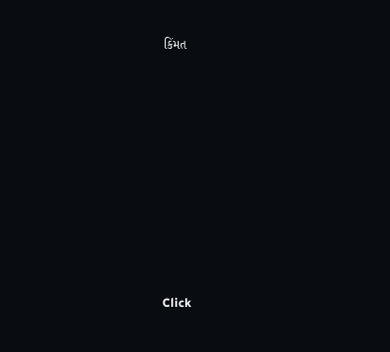કિંમત









Click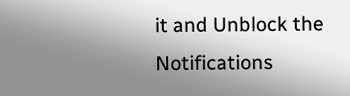it and Unblock the Notifications